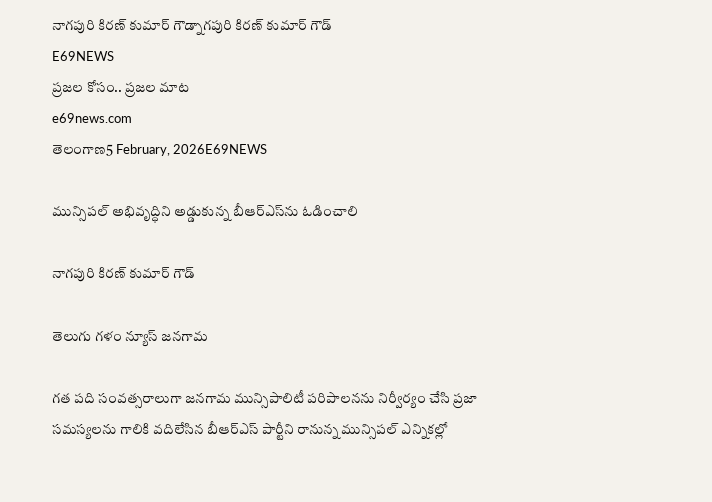నాగపురి కిరణ్ కుమార్ గౌడ్నాగపురి కిరణ్ కుమార్ గౌడ్
E69NEWS
ప్రజల కోసం.. ప్రజల మాట
e69news.com
తెలంగాణ5 February, 2026E69NEWS

మున్సిపల్ అభివృద్ధిని అడ్డుకున్న బీఆర్‌ఎస్‌ను ఓడించాలి

నాగపురి కిరణ్ కుమార్ గౌడ్

తెలుగు గళం న్యూస్ జనగామ

గత పది సంవత్సరాలుగా జనగామ మున్సిపాలిటీ పరిపాలనను నిర్వీర్యం చేసి ప్రజా సమస్యలను గాలికి వదిలేసిన బీఆర్‌ఎస్ పార్టీని రానున్న మున్సిపల్ ఎన్నికల్లో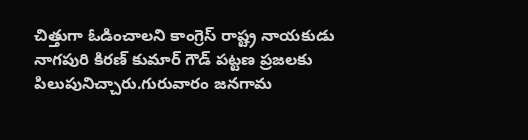చిత్తుగా ఓడించాలని కాంగ్రెస్ రాష్ట్ర నాయకుడు నాగపురి కిరణ్ కుమార్ గౌడ్ పట్టణ ప్రజలకు పిలుపునిచ్చారు.గురువారం జనగామ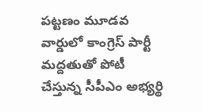పట్టణం మూడవ వార్డులో కాంగ్రెస్ పార్టీ మద్దతుతో పోటీ చేస్తున్న సీపీఎం అభ్యర్థి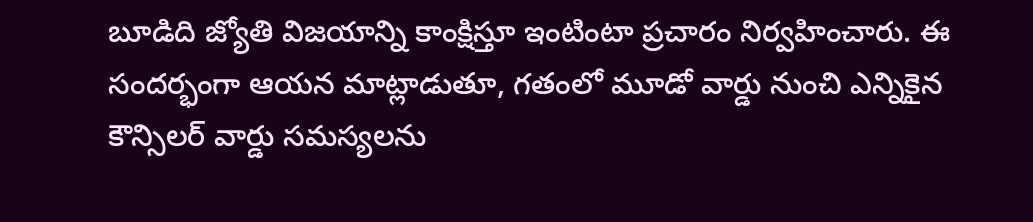బూడిది జ్యోతి విజయాన్ని కాంక్షిస్తూ ఇంటింటా ప్రచారం నిర్వహించారు. ఈ సందర్భంగా ఆయన మాట్లాడుతూ, గతంలో మూడో వార్డు నుంచి ఎన్నికైన కౌన్సిలర్ వార్డు సమస్యలను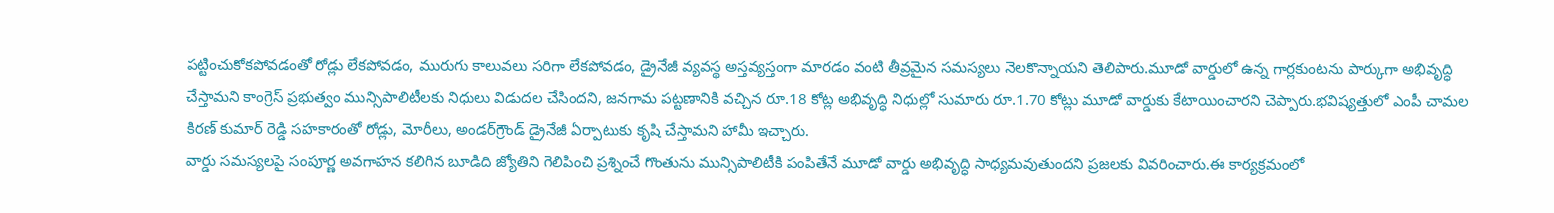పట్టించుకోకపోవడంతో రోడ్లు లేకపోవడం, మురుగు కాలువలు సరిగా లేకపోవడం, డ్రైనేజీ వ్యవస్థ అస్తవ్యస్తంగా మారడం వంటి తీవ్రమైన సమస్యలు నెలకొన్నాయని తెలిపారు.మూడో వార్డులో ఉన్న గార్లకుంటను పార్కుగా అభివృద్ధి చేస్తామని కాంగ్రెస్ ప్రభుత్వం మున్సిపాలిటీలకు నిధులు విడుదల చేసిందని, జనగామ పట్టణానికి వచ్చిన రూ.18 కోట్ల అభివృద్ధి నిధుల్లో సుమారు రూ.1.70 కోట్లు మూడో వార్డుకు కేటాయించారని చెప్పారు.భవిష్యత్తులో ఎంపీ చామల కిరణ్ కుమార్ రెడ్డి సహకారంతో రోడ్లు, మోరీలు, అండర్‌గ్రౌండ్ డ్రైనేజీ ఏర్పాటుకు కృషి చేస్తామని హామీ ఇచ్చారు.
వార్డు సమస్యలపై సంపూర్ణ అవగాహన కలిగిన బూడిది జ్యోతిని గెలిపించి ప్రశ్నించే గొంతును మున్సిపాలిటీకి పంపితేనే మూడో వార్డు అభివృద్ధి సాధ్యమవుతుందని ప్రజలకు వివరించారు.ఈ కార్యక్రమంలో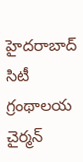హైదరాబాద్ సిటీ గ్రంథాలయ చైర్మన్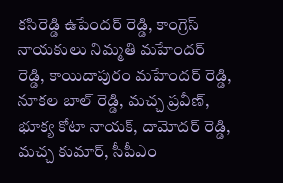కసిరెడ్డి ఉపేందర్ రెడ్డి, కాంగ్రెస్ నాయకులు నిమ్మతి మహేందర్ రెడ్డి, కాయిదాపురం మహేందర్ రెడ్డి, నూకల బాల్ రెడ్డి, మచ్చ ప్రవీణ్, భూక్య కోటా నాయక్, దామోదర్ రెడ్డి, మచ్చ కుమార్, సీపీఎం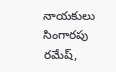నాయకులు సింగారపు రమేష్,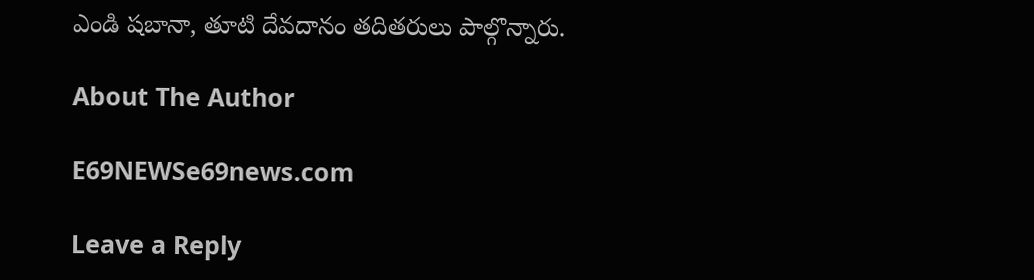ఎండి షబానా, తూటి దేవదానం తదితరులు పాల్గొన్నారు.

About The Author

E69NEWSe69news.com

Leave a Reply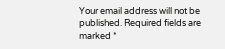Your email address will not be published. Required fields are marked *